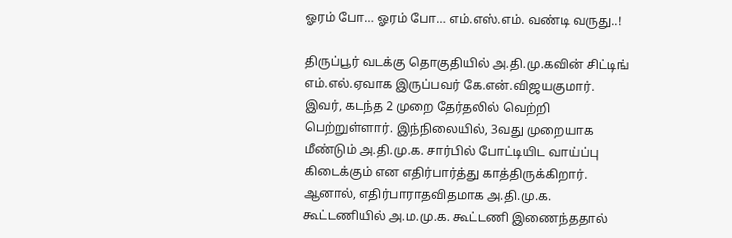ஓரம் போ… ஓரம் போ… எம்.எஸ்.எம். வண்டி வருது..!

திருப்பூர் வடக்கு தொகுதியில் அ.தி.மு.கவின் சிட்டிங் எம்.எல்.ஏவாக இருப்பவர் கே.என்.விஜயகுமார். இவர், கடந்த 2 முறை தேர்தலில் வெற்றி பெற்றுள்ளார். இந்நிலையில், 3வது முறையாக மீண்டும் அ.தி.மு.க. சார்பில் போட்டியிட வாய்ப்பு கிடைக்கும் என எதிர்பார்த்து காத்திருக்கிறார். ஆனால், எதிர்பாராதவிதமாக அ.தி.மு.க. கூட்டணியில் அ.ம.மு.க. கூட்டணி இணைந்ததால்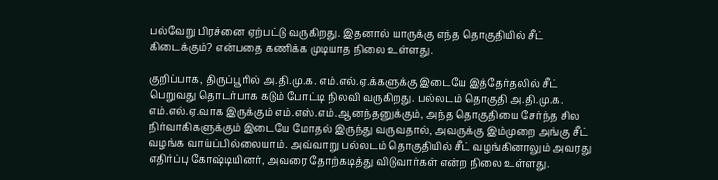பல்வேறு பிரச்னை ஏற்பட்டு வருகிறது. இதனால் யாருக்கு எந்த தொகுதியில் சீட் கிடைக்கும்? என்பதை கணிக்க முடியாத நிலை உள்ளது.

குறிப்பாக, திருப்பூரில் அ.தி.மு.க. எம்.எல்.ஏ.க்களுக்கு இடையே இத்தேர்தலில் சீட் பெறுவது தொடர்பாக கடும் போட்டி நிலவி வருகிறது. பல்லடம் தொகுதி அ.தி.மு.க. எம்.எல்.ஏ.வாக இருக்கும் எம்.எஸ்.எம்.ஆனந்தனுக்கும், அந்த தொகுதியை சேர்ந்த சில நிர்வாகிகளுக்கும் இடையே மோதல் இருந்து வருவதால், அவருக்கு இம்முறை அங்கு சீட் வழங்க வாய்ப்பில்லையாம். அவ்வாறு பல்லடம் தொகுதியில் சீட் வழங்கினாலும் அவரது எதிர்ப்பு கோஷ்டியினர், அவரை தோற்கடித்து விடுவார்கள் என்ற நிலை உள்ளது.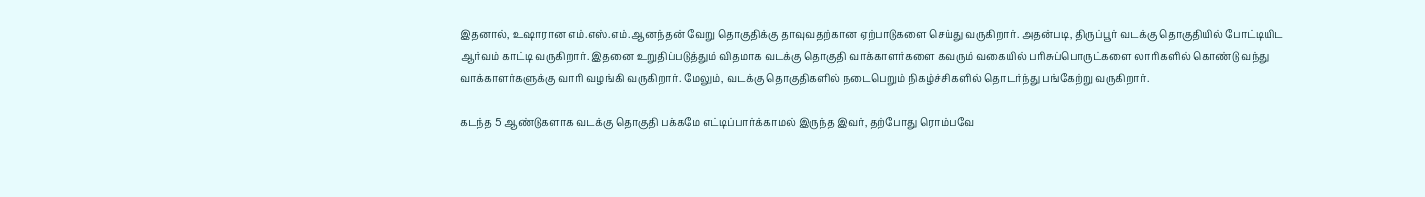இதனால், உஷாரான எம்.எஸ்.எம்.ஆனந்தன் வேறு தொகுதிக்கு தாவுவதற்கான ஏற்பாடுகளை செய்து வருகிறார். அதன்படி, திருப்பூர் வடக்கு தொகுதியில் போட்டியிட ஆர்வம் காட்டி வருகிறார். இதனை உறுதிப்படுத்தும் விதமாக வடக்கு தொகுதி வாக்காளர்களை கவரும் வகையில் பரிசுப்பொருட்களை லாரிகளில் கொண்டு வந்து வாக்காளர்களுக்கு வாரி வழங்கி வருகிறார். மேலும், வடக்கு தொகுதிகளில் நடைபெறும் நிகழ்ச்சிகளில் தொடர்ந்து பங்கேற்று வருகிறார்.

கடந்த 5 ஆண்டுகளாக வடக்கு தொகுதி பக்கமே எட்டிப்பார்க்காமல் இருந்த இவர், தற்போது ரொம்பவே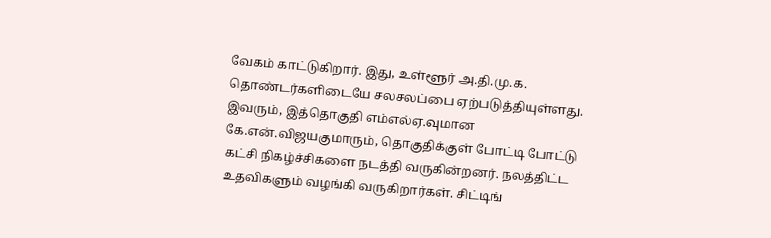வேகம் காட்டுகிறார். இது, உள்ளூர் அ.தி.மு.க. தொண்டர்களிடையே சலசலப்பை ஏற்படுத்தியுள்ளது. இவரும், இத்தொகுதி எம்எல்ஏ.வுமான கே.என்.விஜயகுமாரும், தொகுதிக்குள் போட்டி போட்டு கட்சி நிகழ்ச்சிகளை நடத்தி வருகின்றனர். நலத்திட்ட உதவிகளும் வழங்கி வருகிறார்கள். சிட்டிங்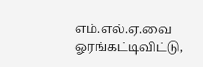எம்.எல்.ஏ.வை ஓரங்கட்டிவிட்டு,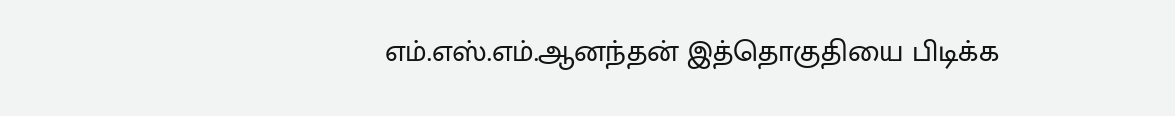எம்.எஸ்.எம்.ஆனந்தன் இத்தொகுதியை பிடிக்க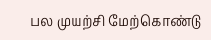பல முயற்சி மேற்கொண்டு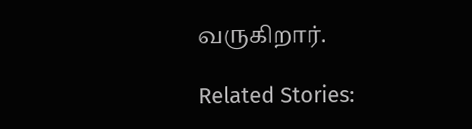வருகிறார்.

Related Stories: